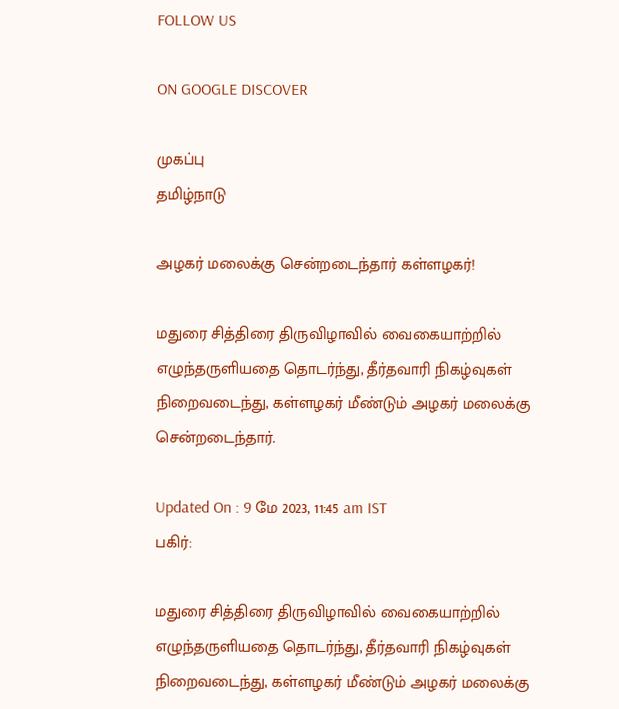FOLLOW US

ON GOOGLE DISCOVER

முகப்பு
தமிழ்நாடு

அழகர் மலைக்கு சென்றடைந்தார் கள்ளழகர்!

மதுரை சித்திரை திருவிழாவில் வைகையாற்றில் எழுந்தருளியதை தொடர்ந்து, தீர்தவாரி நிகழ்வுகள் நிறைவடைந்து, கள்ளழகர் மீண்டும் அழகர் மலைக்கு சென்றடைந்தார்.

Updated On : 9 மே 2023, 11:45 am IST
பகிர்:

மதுரை சித்திரை திருவிழாவில் வைகையாற்றில் எழுந்தருளியதை தொடர்ந்து, தீர்தவாரி நிகழ்வுகள் நிறைவடைந்து, கள்ளழகர் மீண்டும் அழகர் மலைக்கு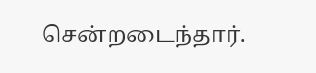சென்றடைந்தார்.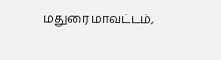மதுரை மாவட்டம்,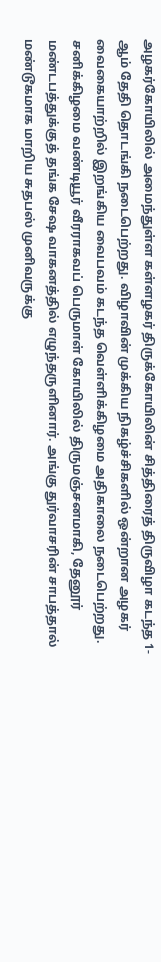அழகர்கோயிலில் அமைந்துள்ள கள்ளழகர் திருக்கோயிலின் சித்திரைத் திருவிழா கடந்த 1-ஆம் தேதி தொடங்கி நடைபெற்றது. விழாவின் முக்கிய நிகழ்ச்சிகளில் ஒன்றான அழகர் வைகையாற்றில் இறங்கிய வைபவம் கடந்த வெள்ளிக்கிழமை அதிகாலை நடைபெற்றது. சனிக்கிழமை வண்டியூர் வீரராகவப் பெருமாள் கோயிலில் திருமஞ்சனமாகி, தேனூர் மண்டபத்துக்குத் தங்க சேஷ வாகனத்தில் எழுந்தருளினார். அங்கு துர்வாசரின் சாபத்தால் மண்டூகமாக மாறிய சுதபஸ் முனிவருக்கு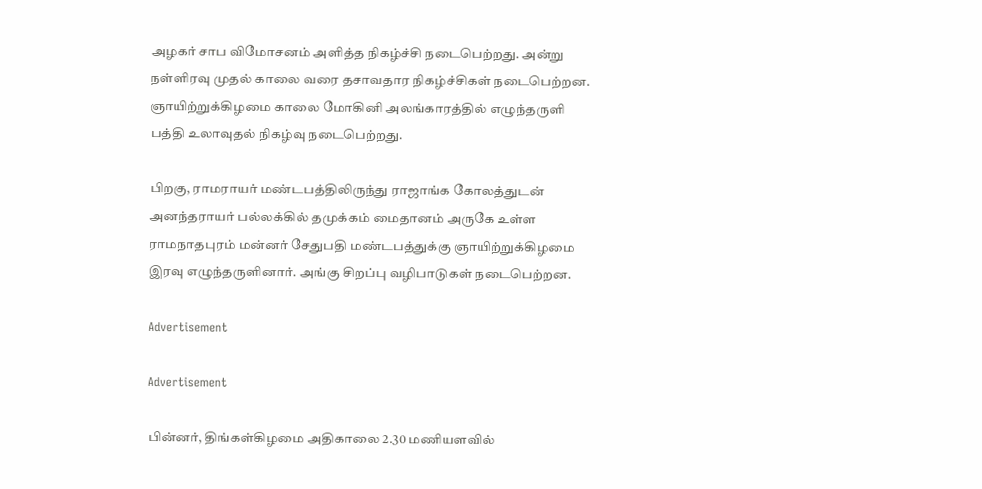அழகர் சாப விமோசனம் அளித்த நிகழ்ச்சி நடைபெற்றது. அன்று நள்ளிரவு முதல் காலை வரை தசாவதார நிகழ்ச்சிகள் நடைபெற்றன. ஞாயிற்றுக்கிழமை காலை மோகினி அலங்காரத்தில் எழுந்தருளி பத்தி உலாவுதல் நிகழ்வு நடைபெற்றது.

பிறகு, ராமராயர் மண்டபத்திலிருந்து ராஜாங்க கோலத்துடன் அனந்தராயர் பல்லக்கில் தமுக்கம் மைதானம் அருகே உள்ள ராமநாதபுரம் மன்னர் சேதுபதி மண்டபத்துக்கு ஞாயிற்றுக்கிழமை இரவு எழுந்தருளினார். அங்கு சிறப்பு வழிபாடுகள் நடைபெற்றன.

Advertisement

Advertisement

பின்னர், திங்கள்கிழமை அதிகாலை 2.30 மணியளவில்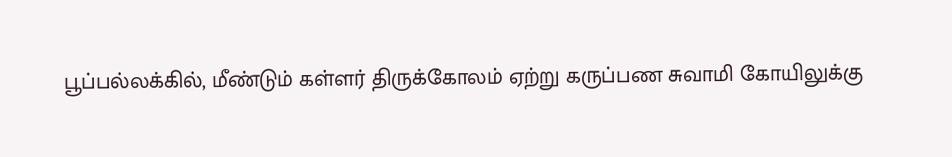பூப்பல்லக்கில், மீண்டும் கள்ளர் திருக்கோலம் ஏற்று கருப்பண சுவாமி கோயிலுக்கு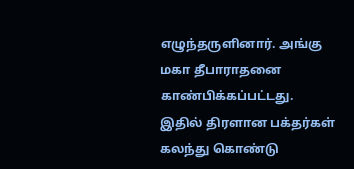எழுந்தருளினார். அங்கு மகா தீபாராதனை காண்பிக்கப்பட்டது. இதில் திரளான பக்தர்கள் கலந்து கொண்டு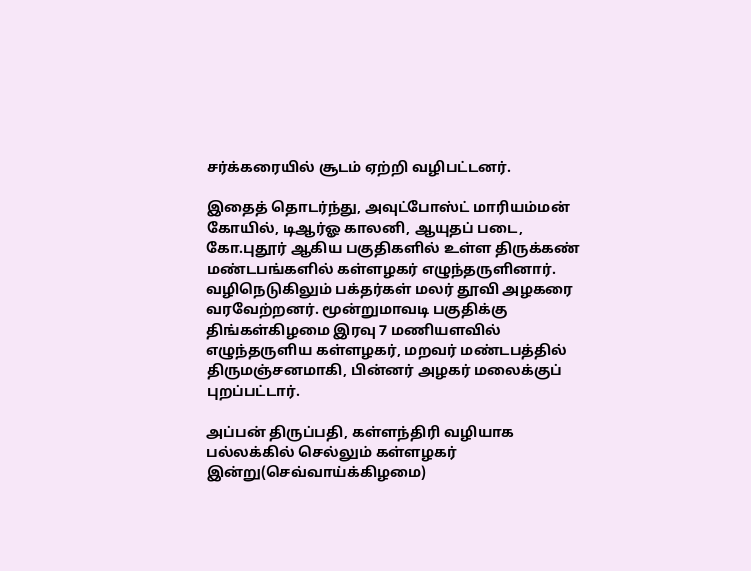சர்க்கரையில் சூடம் ஏற்றி வழிபட்டனர்.

இதைத் தொடர்ந்து, அவுட்போஸ்ட் மாரியம்மன் கோயில், டிஆர்ஓ காலனி, ஆயுதப் படை, கோ.புதூர் ஆகிய பகுதிகளில் உள்ள திருக்கண் மண்டபங்களில் கள்ளழகர் எழுந்தருளினார். வழிநெடுகிலும் பக்தர்கள் மலர் தூவி அழகரை வரவேற்றனர். மூன்றுமாவடி பகுதிக்கு திங்கள்கிழமை இரவு 7 மணியளவில் எழுந்தருளிய கள்ளழகர், மறவர் மண்டபத்தில் திருமஞ்சனமாகி, பின்னர் அழகர் மலைக்குப் புறப்பட்டார்.

அப்பன் திருப்பதி, கள்ளந்திரி வழியாக பல்லக்கில் செல்லும் கள்ளழகர் இன்று(செவ்வாய்க்கிழமை)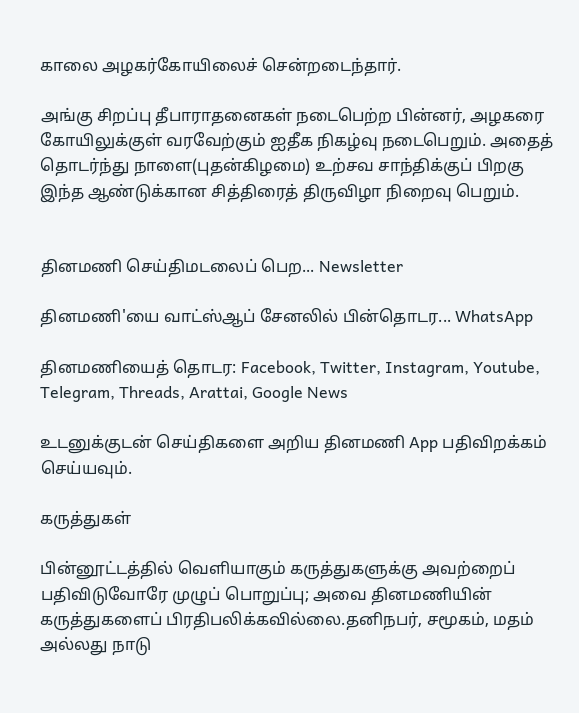காலை அழகர்கோயிலைச் சென்றடைந்தார்.

அங்கு சிறப்பு தீபாராதனைகள் நடைபெற்ற பின்னர், அழகரை கோயிலுக்குள் வரவேற்கும் ஐதீக நிகழ்வு நடைபெறும். அதைத் தொடர்ந்து நாளை(புதன்கிழமை) உற்சவ சாந்திக்குப் பிறகு இந்த ஆண்டுக்கான சித்திரைத் திருவிழா நிறைவு பெறும்.


தினமணி செய்திமடலைப் பெற... Newsletter

தினமணி'யை வாட்ஸ்ஆப் சேனலில் பின்தொடர... WhatsApp

தினமணியைத் தொடர: Facebook, Twitter, Instagram, Youtube, Telegram, Threads, Arattai, Google News

உடனுக்குடன் செய்திகளை அறிய தினமணி App பதிவிறக்கம் செய்யவும்.

கருத்துகள்

பின்னூட்டத்தில் வெளியாகும் கருத்துகளுக்கு அவற்றைப் பதிவிடுவோரே முழுப் பொறுப்பு; அவை தினமணியின் கருத்துகளைப் பிரதிபலிக்கவில்லை.தனிநபர், சமூகம், மதம் அல்லது நாடு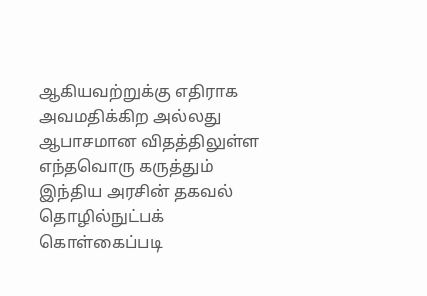ஆகியவற்றுக்கு எதிராக அவமதிக்கிற அல்லது ஆபாசமான விதத்திலுள்ள எந்தவொரு கருத்தும் இந்திய அரசின் தகவல் தொழில்நுட்பக் கொள்கைப்படி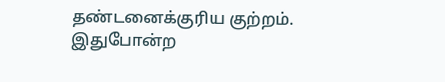தண்டனைக்குரிய குற்றம். இதுபோன்ற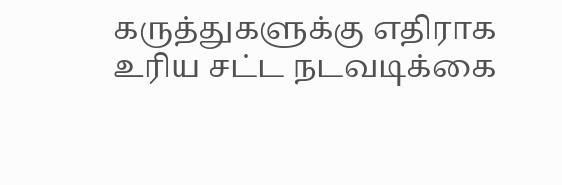கருத்துகளுக்கு எதிராக உரிய சட்ட நடவடிக்கை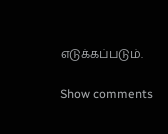எடுக்கப்படும்.

Show comments